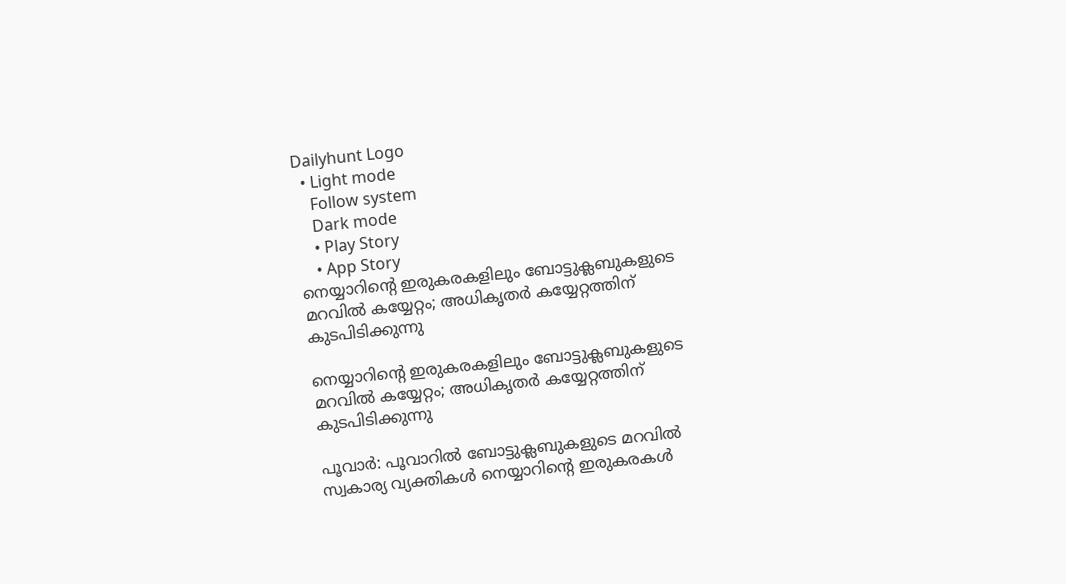Dailyhunt Logo
  • Light mode
    Follow system
    Dark mode
    • Play Story
    • App Story
നെയ്യാറിന്റെ ഇരുകരകളിലും ബോട്ടുക്ലബുകളുടെ മറവില്‍ കയ്യേറ്റം; അധികൃതര്‍ കയ്യേറ്റത്തിന് കുടപിടിക്കുന്നു

നെയ്യാറിന്റെ ഇരുകരകളിലും ബോട്ടുക്ലബുകളുടെ മറവില്‍ കയ്യേറ്റം; അധികൃതര്‍ കയ്യേറ്റത്തിന് കുടപിടിക്കുന്നു

പൂവാര്‍: പൂവാറില്‍ ബോട്ടുക്ലബുകളുടെ മറവില്‍ സ്വകാര്യ വ്യക്തികള്‍ നെയ്യാറിന്റെ ഇരുകരകള്‍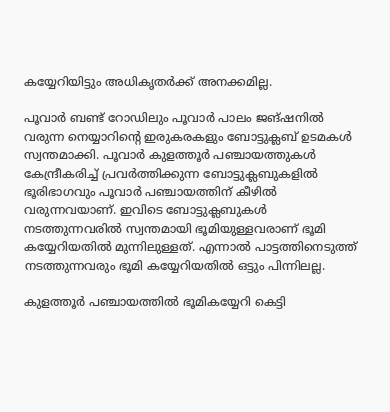കയ്യേറിയിട്ടും അധികൃതര്‍ക്ക് അനക്കമില്ല.

പൂവാര്‍ ബണ്ട് റോഡിലും പൂവാര്‍ പാലം ജങ്ഷനില്‍ വരുന്ന നെയ്യാറിന്റെ ഇരുകരകളും ബോട്ടുക്ലബ് ഉടമകള്‍ സ്വന്തമാക്കി. പൂവാര്‍ കുളത്തൂര്‍ പഞ്ചായത്തുകള്‍ കേന്ദ്രീകരിച്ച്‌ പ്രവര്‍ത്തിക്കുന്ന ബോട്ടുക്ലബുകളില്‍ ഭൂരിഭാഗവും പൂവാര്‍ പഞ്ചായത്തിന് കീഴില്‍ വരുന്നവയാണ്. ഇവിടെ ബോട്ടുക്ലബുകള്‍ നടത്തുന്നവരില്‍ സ്വന്തമായി ഭൂമിയുള്ളവരാണ് ഭൂമി കയ്യേറിയതില്‍ മുന്നിലുള്ളത്. എന്നാല്‍ പാട്ടത്തിനെടുത്ത് നടത്തുന്നവരും ഭൂമി കയ്യേറിയതില്‍ ഒട്ടും പിന്നിലല്ല.

കുളത്തൂര്‍ പഞ്ചായത്തില്‍ ഭൂമികയ്യേറി കെട്ടി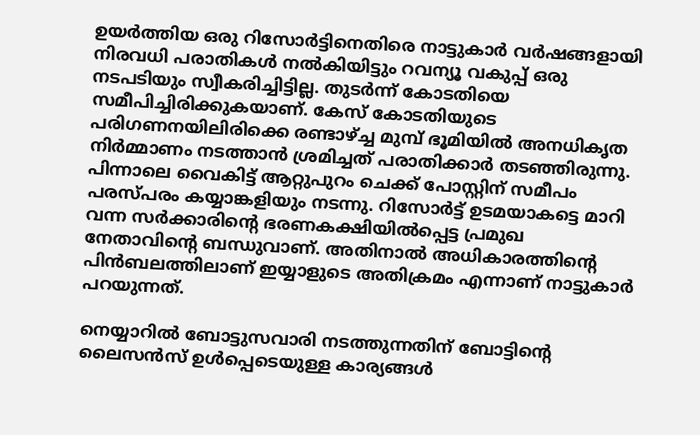ഉയര്‍ത്തിയ ഒരു റിസോര്‍ട്ടിനെതിരെ നാട്ടുകാര്‍ വര്‍ഷങ്ങളായി നിരവധി പരാതികള്‍ നല്‍കിയിട്ടും റവന്യൂ വകുപ്പ് ഒരു നടപടിയും സ്വീകരിച്ചിട്ടില്ല. തുടര്‍ന്ന് കോടതിയെ സമീപിച്ചിരിക്കുകയാണ്. കേസ് കോടതിയുടെ പരിഗണനയിലിരിക്കെ രണ്ടാഴ്‌ച്ച മുമ്പ് ഭൂമിയില്‍ അനധികൃത നിര്‍മ്മാണം നടത്താന്‍ ശ്രമിച്ചത് പരാതിക്കാര്‍ തടഞ്ഞിരുന്നു. പിന്നാലെ വൈകിട്ട് ആറ്റുപുറം ചെക്ക് പോസ്റ്റിന് സമീപം പരസ്പരം കയ്യാങ്കളിയും നടന്നു. റിസോര്‍ട്ട് ഉടമയാകട്ടെ മാറി വന്ന സര്‍ക്കാരിന്റെ ഭരണകക്ഷിയില്‍പ്പെട്ട പ്രമുഖ നേതാവിന്റെ ബന്ധുവാണ്. അതിനാല്‍ അധികാരത്തിന്റെ പിന്‍ബലത്തിലാണ് ഇയ്യാളുടെ അതിക്രമം എന്നാണ് നാട്ടുകാര്‍ പറയുന്നത്.

നെയ്യാറില്‍ ബോട്ടുസവാരി നടത്തുന്നതിന് ബോട്ടിന്റെ ലൈസന്‍സ് ഉള്‍പ്പെടെയുള്ള കാര്യങ്ങള്‍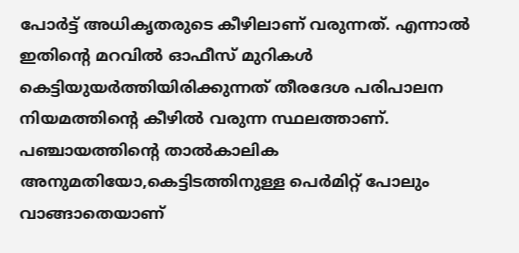പോര്‍ട്ട് അധികൃതരുടെ കീഴിലാണ് വരുന്നത്. എന്നാല്‍ ഇതിന്റെ മറവില്‍ ഓഫീസ് മുറികള്‍ കെട്ടിയുയര്‍ത്തിയിരിക്കുന്നത് തീരദേശ പരിപാലന നിയമത്തിന്റെ കീഴില്‍ വരുന്ന സ്ഥലത്താണ്. പഞ്ചായത്തിന്റെ താല്‍കാലിക അനുമതിയോ,കെട്ടിടത്തിനുള്ള പെര്‍മിറ്റ് പോലും വാങ്ങാതെയാണ്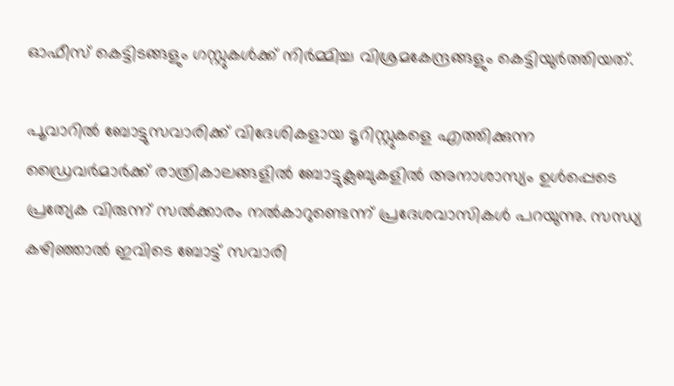ഓഫീസ് കെട്ടിടങ്ങളും ഗസ്റ്റുകള്‍ക്ക് നിര്‍മ്മിച്ച വിശ്രമകേന്ദ്രങ്ങളും കെട്ടിയുര്‍ത്തിയത്.

പൂവാറില്‍ ബോട്ടുസവാരിക്ക് വിദേശികളായ ടൂറിസ്റ്റുകളെ എത്തിക്കുന്ന ഡ്രൈവര്‍മാര്‍ക്ക് രാത്രികാലങ്ങളില്‍ ബോട്ടുക്ലബുകളില്‍ അനാശാസ്യം ഉള്‍പ്പെടെ പ്രത്യേക വിരുന്ന് സല്‍ക്കാരം നല്‍കാറുണ്ടെന്ന് പ്രദേശവാസികള്‍ പറയുന്നു. സന്ധ്യ കഴിഞ്ഞാല്‍ ഇവിടെ ബോട്ട് സവാരി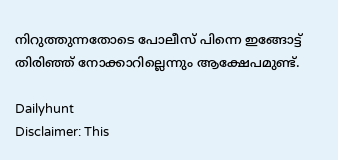നിറുത്തുന്നതോടെ പോലീസ് പിന്നെ ഇങ്ങോട്ട് തിരിഞ്ഞ് നോക്കാറില്ലെന്നും ആക്ഷേപമുണ്ട്.

Dailyhunt
Disclaimer: This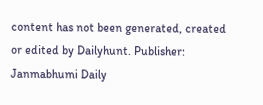content has not been generated, created or edited by Dailyhunt. Publisher: Janmabhumi Daily